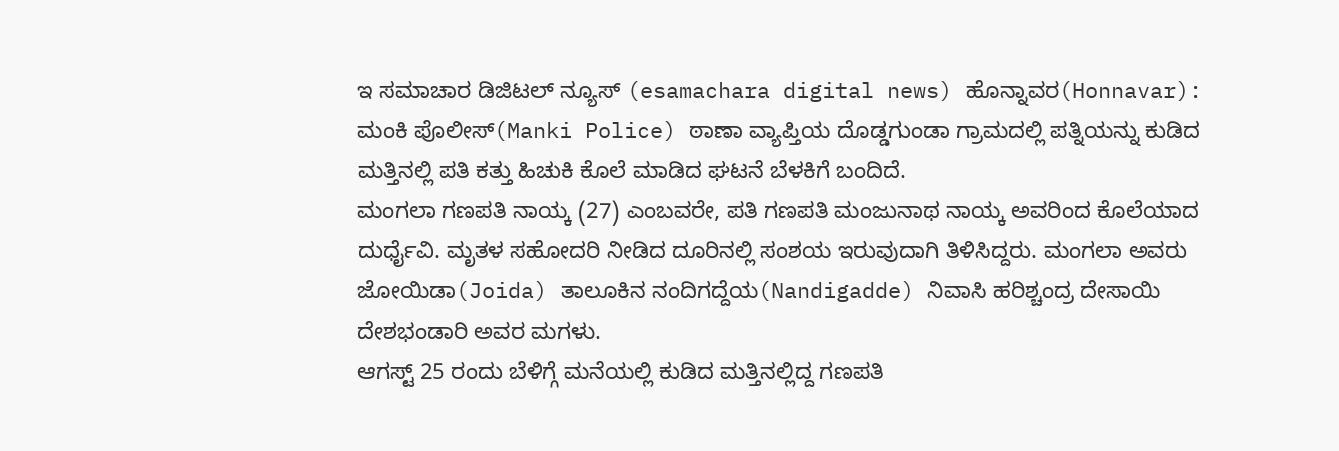ಇ ಸಮಾಚಾರ ಡಿಜಿಟಲ್ ನ್ಯೂಸ್ (esamachara digital news) ಹೊನ್ನಾವರ(Honnavar): ಮಂಕಿ ಪೊಲೀಸ್(Manki Police) ಠಾಣಾ ವ್ಯಾಪ್ತಿಯ ದೊಡ್ಡಗುಂಡಾ ಗ್ರಾಮದಲ್ಲಿ ಪತ್ನಿಯನ್ನು ಕುಡಿದ ಮತ್ತಿನಲ್ಲಿ ಪತಿ ಕತ್ತು ಹಿಚುಕಿ ಕೊಲೆ ಮಾಡಿದ ಘಟನೆ ಬೆಳಕಿಗೆ ಬಂದಿದೆ.
ಮಂಗಲಾ ಗಣಪತಿ ನಾಯ್ಕ (27) ಎಂಬವರೇ, ಪತಿ ಗಣಪತಿ ಮಂಜುನಾಥ ನಾಯ್ಕ ಅವರಿಂದ ಕೊಲೆಯಾದ ದುರ್ಧೈವಿ. ಮೃತಳ ಸಹೋದರಿ ನೀಡಿದ ದೂರಿನಲ್ಲಿ ಸಂಶಯ ಇರುವುದಾಗಿ ತಿಳಿಸಿದ್ದರು. ಮಂಗಲಾ ಅವರು ಜೋಯಿಡಾ(Joida) ತಾಲೂಕಿನ ನಂದಿಗದ್ದೆಯ(Nandigadde) ನಿವಾಸಿ ಹರಿಶ್ಚಂದ್ರ ದೇಸಾಯಿ ದೇಶಭಂಡಾರಿ ಅವರ ಮಗಳು.
ಆಗಸ್ಟ್ 25 ರಂದು ಬೆಳಿಗ್ಗೆ ಮನೆಯಲ್ಲಿ ಕುಡಿದ ಮತ್ತಿನಲ್ಲಿದ್ದ ಗಣಪತಿ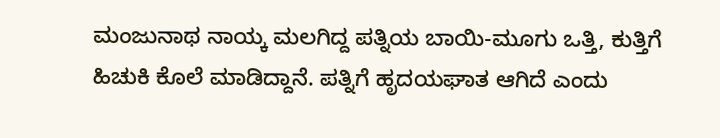ಮಂಜುನಾಥ ನಾಯ್ಕ ಮಲಗಿದ್ದ ಪತ್ನಿಯ ಬಾಯಿ-ಮೂಗು ಒತ್ತಿ, ಕುತ್ತಿಗೆ ಹಿಚುಕಿ ಕೊಲೆ ಮಾಡಿದ್ದಾನೆ. ಪತ್ನಿಗೆ ಹೃದಯಘಾತ ಆಗಿದೆ ಎಂದು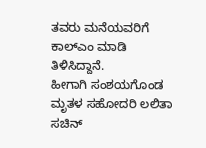ತವರು ಮನೆಯವರಿಗೆ ಕಾಲ್ಎಂ ಮಾಡಿ ತಿಳಿಸಿದ್ದಾನೆ.
ಹೀಗಾಗಿ ಸಂಶಯಗೊಂಡ ಮೃತಳ ಸಹೋದರಿ ಲಲಿತಾ ಸಚಿನ್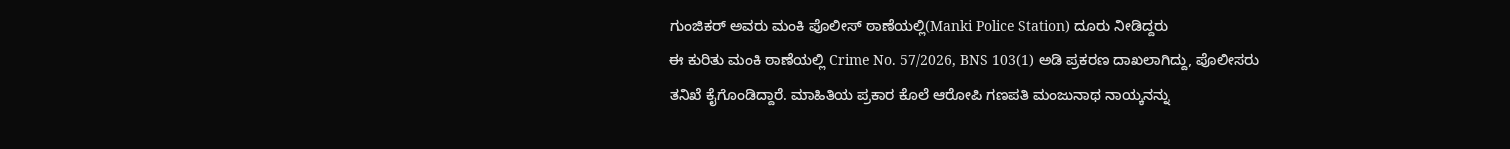ಗುಂಜಿಕರ್ ಅವರು ಮಂಕಿ ಪೊಲೀಸ್ ಠಾಣೆಯಲ್ಲಿ(Manki Police Station) ದೂರು ನೀಡಿದ್ದರು
ಈ ಕುರಿತು ಮಂಕಿ ಠಾಣೆಯಲ್ಲಿ Crime No. 57/2026, BNS 103(1) ಅಡಿ ಪ್ರಕರಣ ದಾಖಲಾಗಿದ್ದು, ಪೊಲೀಸರು ತನಿಖೆ ಕೈಗೊಂಡಿದ್ದಾರೆ. ಮಾಹಿತಿಯ ಪ್ರಕಾರ ಕೊಲೆ ಆರೋಪಿ ಗಣಪತಿ ಮಂಜುನಾಥ ನಾಯ್ಕನನ್ನು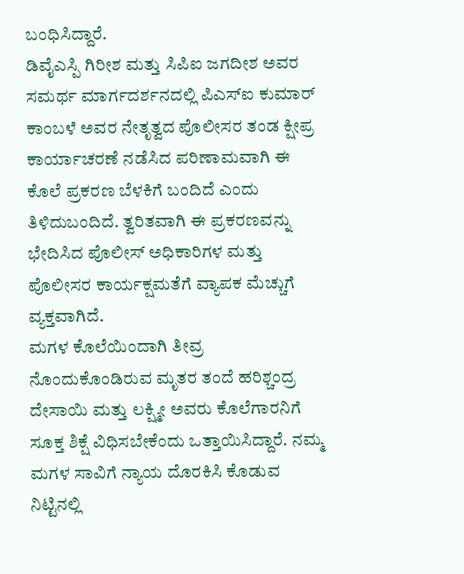ಬಂಧಿಸಿದ್ದಾರೆ.
ಡಿವೈಎಸ್ಪಿ ಗಿರೀಶ ಮತ್ತು ಸಿಪಿಐ ಜಗದೀಶ ಅವರ ಸಮರ್ಥ ಮಾರ್ಗದರ್ಶನದಲ್ಲಿ ಪಿಎಸ್ಐ ಕುಮಾರ್ ಕಾಂಬಳೆ ಅವರ ನೇತೃತ್ವದ ಪೊಲೀಸರ ತಂಡ ಕ್ಷೀಪ್ರ ಕಾರ್ಯಾಚರಣೆ ನಡೆಸಿದ ಪರಿಣಾಮವಾಗಿ ಈ ಕೊಲೆ ಪ್ರಕರಣ ಬೆಳಕಿಗೆ ಬಂದಿದೆ ಎಂದು ತಿಳಿದುಬಂದಿದೆ. ತ್ವರಿತವಾಗಿ ಈ ಪ್ರಕರಣವನ್ನು ಭೇದಿಸಿದ ಪೊಲೀಸ್ ಅಧಿಕಾರಿಗಳ ಮತ್ತು ಪೊಲೀಸರ ಕಾರ್ಯಕ್ಷಮತೆಗೆ ವ್ಯಾಪಕ ಮೆಚ್ಚುಗೆ ವ್ಯಕ್ತವಾಗಿದೆ.
ಮಗಳ ಕೊಲೆಯಿಂದಾಗಿ ತೀವ್ರ ನೊಂದುಕೊಂಡಿರುವ ಮೃತರ ತಂದೆ ಹರಿಶ್ಚಂದ್ರ ದೇಸಾಯಿ ಮತ್ತು ಲಕ್ಷ್ಮೀ ಅವರು ಕೊಲೆಗಾರನಿಗೆ ಸೂಕ್ತ ಶಿಕ್ಷೆ ವಿಧಿಸಬೇಕೆಂದು ಒತ್ತಾಯಿಸಿದ್ದಾರೆ. ನಮ್ಮ ಮಗಳ ಸಾವಿಗೆ ನ್ಯಾಯ ದೊರಕಿಸಿ ಕೊಡುವ ನಿಟ್ಟಿನಲ್ಲಿ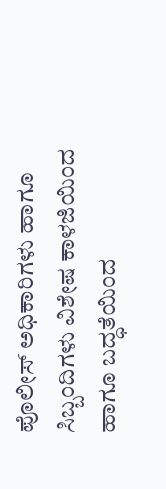ಪೊಲೀಸ್ ಅಧಿಕಾರಿಗಳು ಹಾಗೂ ಸಿಬ್ಬಂದಿಗಳು ವಿಶೇಷ ಕಾಳಜಿಯಿಂದ ಹಾಗೂ ಬದ್ಧತೆಯಿಂದ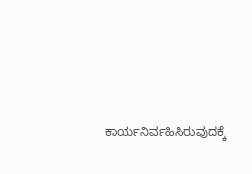ಕಾರ್ಯನಿರ್ವಹಿಸಿರುವುದಕ್ಕೆ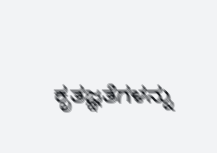ಕೃತಜ್ಞತೆಗಳನ್ನು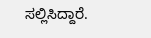ಸಲ್ಲಿಸಿದ್ದಾರೆ.